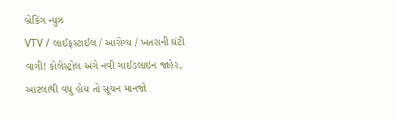બ્રેકિંગ ન્યુઝ
VTV / લાઈફસ્ટાઈલ / આરોગ્ય / ખતરાની ઘંટી વાગી! કોલેસ્ટ્રોલ અંગે નવી ગાઈડલાઇન જાહેર, આટલાથી વધુ હોય તો સૂચન માનજો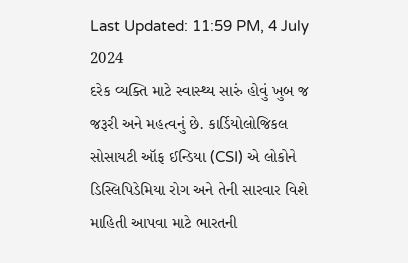Last Updated: 11:59 PM, 4 July 2024
દરેક વ્યક્તિ માટે સ્વાસ્થ્ય સારું હોવું ખુબ જ જરૂરી અને મહત્વનું છે. કાર્ડિયોલોજિકલ સોસાયટી ઑફ ઈન્ડિયા (CSI) એ લોકોને ડિસ્લિપિડેમિયા રોગ અને તેની સારવાર વિશે માહિતી આપવા માટે ભારતની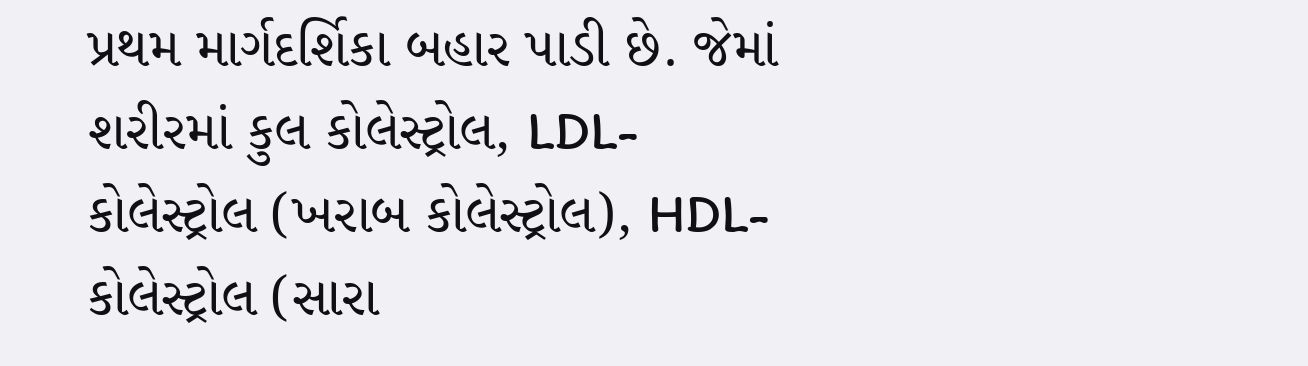પ્રથમ માર્ગદર્શિકા બહાર પાડી છે. જેમાં શરીરમાં કુલ કોલેસ્ટ્રોલ, LDL-કોલેસ્ટ્રોલ (ખરાબ કોલેસ્ટ્રોલ), HDL-કોલેસ્ટ્રોલ (સારા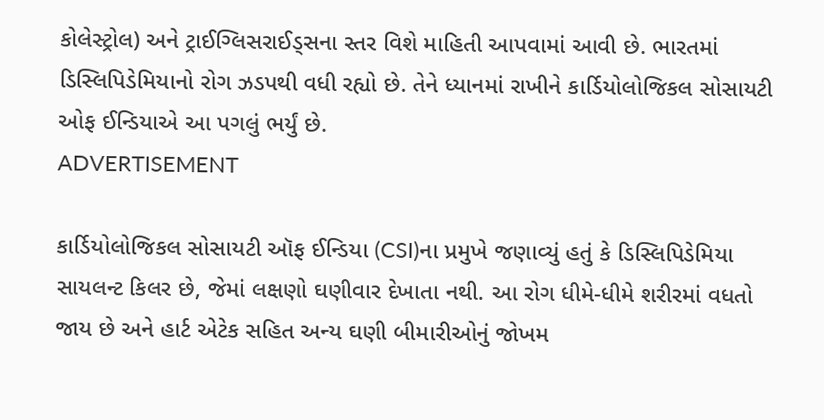કોલેસ્ટ્રોલ) અને ટ્રાઈગ્લિસરાઈડ્સના સ્તર વિશે માહિતી આપવામાં આવી છે. ભારતમાં ડિસ્લિપિડેમિયાનો રોગ ઝડપથી વધી રહ્યો છે. તેને ધ્યાનમાં રાખીને કાર્ડિયોલોજિકલ સોસાયટી ઓફ ઈન્ડિયાએ આ પગલું ભર્યું છે.
ADVERTISEMENT

કાર્ડિયોલોજિકલ સોસાયટી ઑફ ઈન્ડિયા (CSI)ના પ્રમુખે જણાવ્યું હતું કે ડિસ્લિપિડેમિયા સાયલન્ટ કિલર છે, જેમાં લક્ષણો ઘણીવાર દેખાતા નથી. આ રોગ ધીમે-ધીમે શરીરમાં વધતો જાય છે અને હાર્ટ એટેક સહિત અન્ય ઘણી બીમારીઓનું જોખમ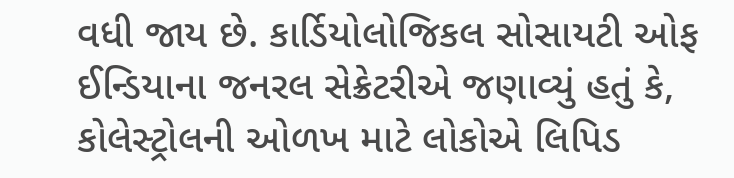વધી જાય છે. કાર્ડિયોલોજિકલ સોસાયટી ઓફ ઈન્ડિયાના જનરલ સેક્રેટરીએ જણાવ્યું હતું કે, કોલેસ્ટ્રોલની ઓળખ માટે લોકોએ લિપિડ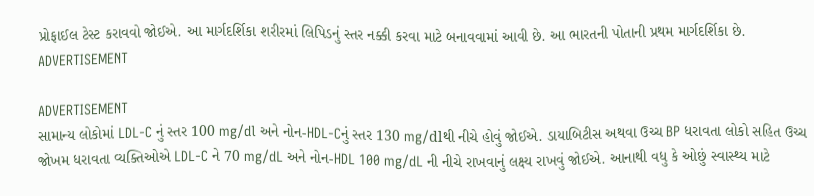પ્રોફાઈલ ટેસ્ટ કરાવવો જોઈએ. આ માર્ગદર્શિકા શરીરમાં લિપિડનું સ્તર નક્કી કરવા માટે બનાવવામાં આવી છે. આ ભારતની પોતાની પ્રથમ માર્ગદર્શિકા છે.
ADVERTISEMENT

ADVERTISEMENT
સામાન્ય લોકોમાં LDL-C નું સ્તર 100 mg/dl અને નોન-HDL-Cનું સ્તર 130 mg/dlથી નીચે હોવું જોઈએ. ડાયાબિટીસ અથવા ઉચ્ચ BP ધરાવતા લોકો સહિત ઉચ્ચ જોખમ ધરાવતા વ્યક્તિઓએ LDL-C ને 70 mg/dL અને નોન-HDL 100 mg/dL ની નીચે રાખવાનું લક્ષ્ય રાખવું જોઈએ. આનાથી વધુ કે ઓછું સ્વાસ્થ્ય માટે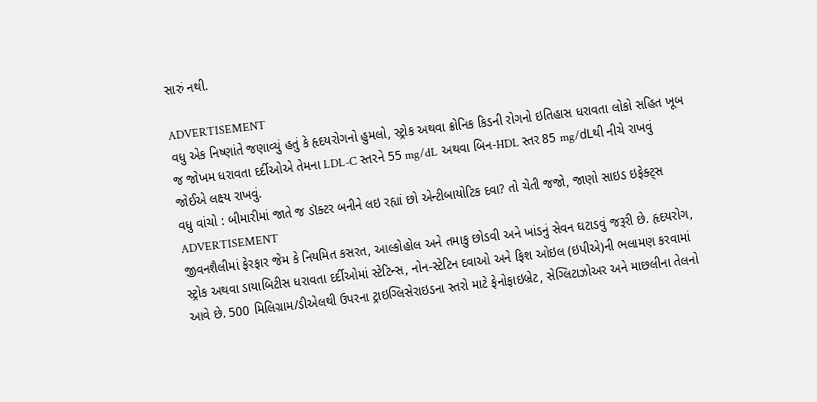સારું નથી.

ADVERTISEMENT
વધુ એક નિષ્ણાંતે જણાવ્યું હતું કે હૃદયરોગનો હુમલો, સ્ટ્રોક અથવા ક્રોનિક કિડની રોગનો ઇતિહાસ ધરાવતા લોકો સહિત ખૂબ જ જોખમ ધરાવતા દર્દીઓએ તેમના LDL-C સ્તરને 55 mg/dL અથવા બિન-HDL સ્તર 85 mg/dLથી નીચે રાખવું જોઈએ લક્ષ્ય રાખવું.
વધુ વાંચો : બીમારીમાં જાતે જ ડૉક્ટર બનીને લઇ રહ્યાં છો એન્ટીબાયોટિક દવા? તો ચેતી જજો, જાણો સાઇડ ઇફેક્ટ્સ
ADVERTISEMENT
જીવનશૈલીમાં ફેરફાર જેમ કે નિયમિત કસરત, આલ્કોહોલ અને તમાકુ છોડવી અને ખાંડનું સેવન ઘટાડવું જરૂરી છે. હૃદયરોગ, સ્ટ્રોક અથવા ડાયાબિટીસ ધરાવતા દર્દીઓમાં સ્ટેટિન્સ, નોન-સ્ટેટિન દવાઓ અને ફિશ ઓઇલ (ઇપીએ)ની ભલામણ કરવામાં આવે છે. 500 મિલિગ્રામ/ડીએલથી ઉપરના ટ્રાઇગ્લિસેરાઇડના સ્તરો માટે ફેનોફાઇબ્રેટ, સેગ્લિટાઝોઅર અને માછલીના તેલનો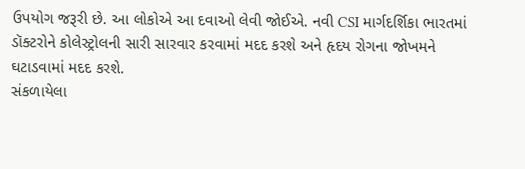ઉપયોગ જરૂરી છે. આ લોકોએ આ દવાઓ લેવી જોઈએ. નવી CSI માર્ગદર્શિકા ભારતમાં ડૉક્ટરોને કોલેસ્ટ્રોલની સારી સારવાર કરવામાં મદદ કરશે અને હૃદય રોગના જોખમને ઘટાડવામાં મદદ કરશે.
સંકળાયેલા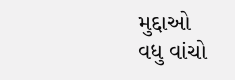મુદ્દાઓ
વધુ વાંચો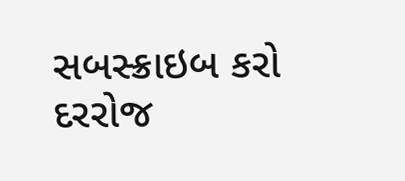સબસ્ક્રાઇબ કરો
દરરોજ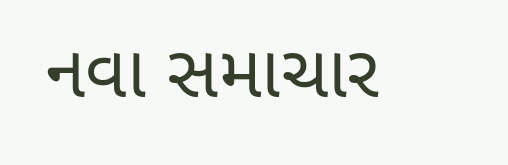નવા સમાચાર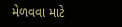મેળવવા માટે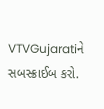VTVGujaratiને સબસ્ક્રાઈબ કરો.